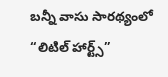బన్నీ వాసు సారథ్యంలో “లిటిల్ హార్ట్స్”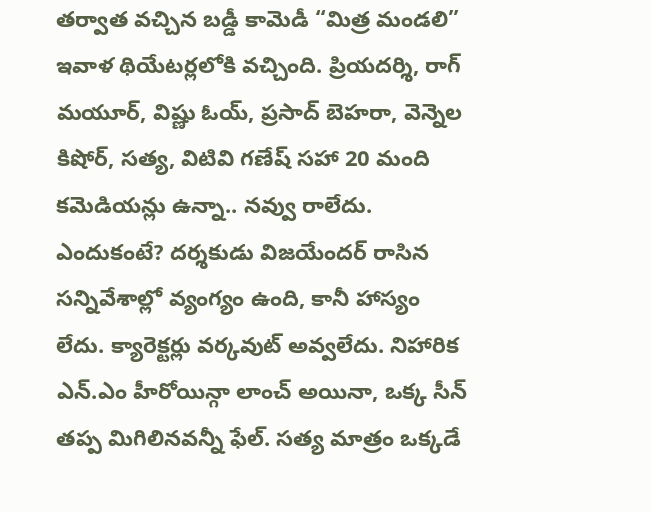తర్వాత వచ్చిన బడ్డీ కామెడీ “మిత్ర మండలి” ఇవాళ థియేటర్లలోకి వచ్చింది. ప్రియదర్శి, రాగ్ మయూర్, విష్ణు ఓయ్, ప్రసాద్ బెహరా, వెన్నెల కిషోర్, సత్య, విటివి గణేష్ సహా 20 మంది కమెడియన్లు ఉన్నా.. నవ్వు రాలేదు.
ఎందుకంటే? దర్శకుడు విజయేందర్ రాసిన సన్నివేశాల్లో వ్యంగ్యం ఉంది, కానీ హాస్యం లేదు. క్యారెక్టర్లు వర్కవుట్ అవ్వలేదు. నిహారిక ఎన్.ఎం హీరోయిన్గా లాంచ్ అయినా, ఒక్క సీన్ తప్ప మిగిలినవన్నీ ఫేల్. సత్య మాత్రం ఒక్కడే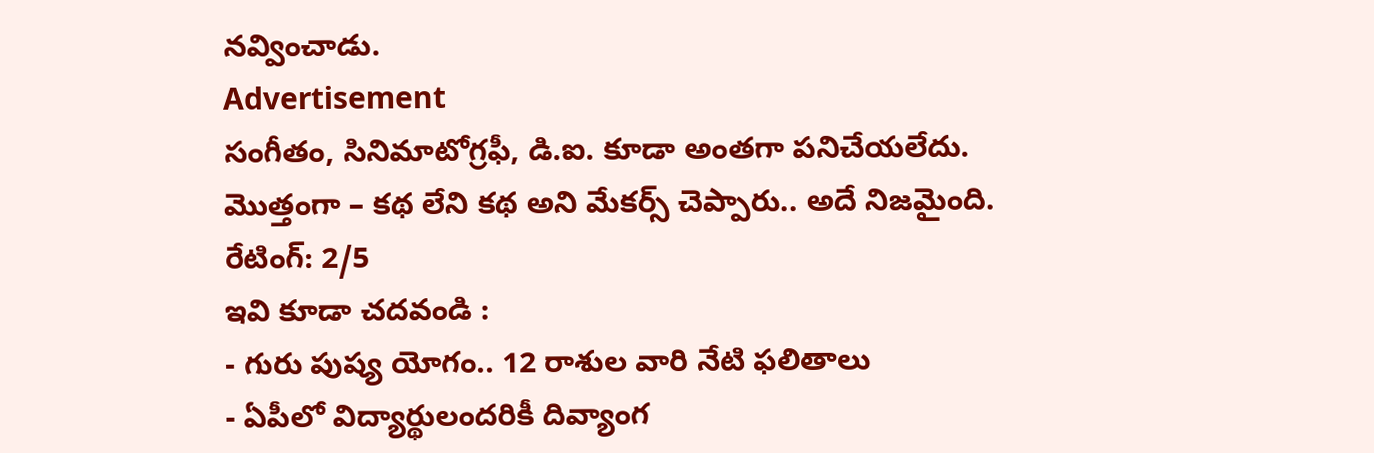నవ్వించాడు.
Advertisement
సంగీతం, సినిమాటోగ్రఫీ, డి.ఐ. కూడా అంతగా పనిచేయలేదు. మొత్తంగా – కథ లేని కథ అని మేకర్స్ చెప్పారు.. అదే నిజమైంది.
రేటింగ్: 2/5
ఇవి కూడా చదవండి :
- గురు పుష్య యోగం.. 12 రాశుల వారి నేటి ఫలితాలు
- ఏపీలో విద్యార్థులందరికీ దివ్యాంగ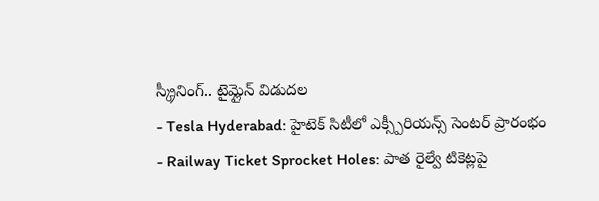స్క్రీనింగ్.. టైమ్లైన్ విడుదల
- Tesla Hyderabad: హైటెక్ సిటీలో ఎక్స్పీరియన్స్ సెంటర్ ప్రారంభం
- Railway Ticket Sprocket Holes: పాత రైల్వే టికెట్లపై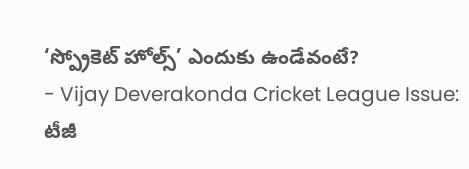‘స్ప్రోకెట్ హోల్స్’ ఎందుకు ఉండేవంటే?
- Vijay Deverakonda Cricket League Issue: టీజీ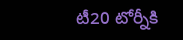టీ20 టోర్నీకి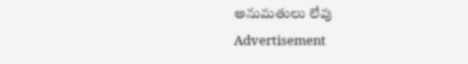అనుమతులు లేవు
Advertisement